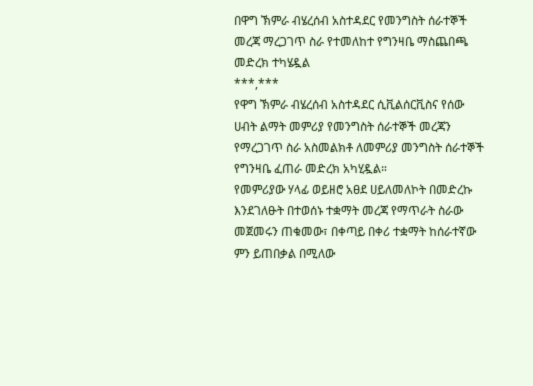በዋግ ኽምራ ብሄረሰብ አስተዳደር የመንግስት ሰራተኞች መረጃ ማረጋገጥ ስራ የተመለከተ የግንዛቤ ማስጨበጫ መድረክ ተካሄዷል
***,***
የዋግ ኽምራ ብሄረሰብ አስተዳደር ሲቪልሰርቪስና የሰው ሀብት ልማት መምሪያ የመንግስት ሰራተኞች መረጃን የማረጋገጥ ስራ አስመልክቶ ለመምሪያ መንግስት ሰራተኞች የግንዛቤ ፈጠራ መድረክ አካሂዷል።
የመምሪያው ሃላፊ ወይዘሮ አፀደ ሀይለመለኮት በመድረኩ እንደገለፁት በተወሰኑ ተቋማት መረጃ የማጥራት ስራው መጀመሩን ጠቁመው፣ በቀጣይ በቀሪ ተቋማት ከሰራተኛው ምን ይጠበቃል በሚለው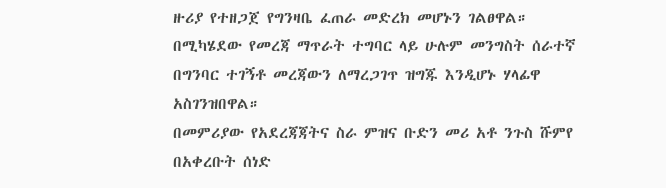ዙሪያ የተዘጋጀ የግንዛቤ ፈጠራ መድረክ መሆኑን ገልፀዋል።
በሚካሄደው የመረጃ ማጥራት ተግባር ላይ ሁሉም መንግስት ሰራተኛ በግንባር ተገኝቶ መረጃውን ለማረጋገጥ ዝግጁ እንዲሆኑ ሃላፊዋ አስገንዝበዋል።
በመምሪያው የአደረጃጃትና ስራ ምዝና ቡድን መሪ አቶ ንጉስ ሹምየ በአቀረቡት ሰነድ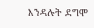እንዳሉት ደግሞ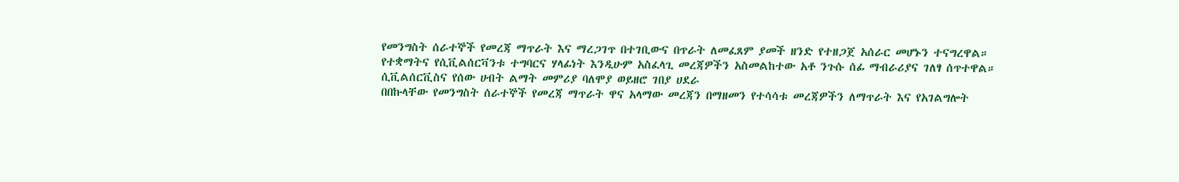የመንግስት ሰራተኞች የመረጃ ማጥራት እና ማረጋገጥ በተገቢውና በጥራት ለመፈጸም ያመች ዘንድ የተዘጋጀ አሰራር መሆኑን ተናግረዋል።
የተቋማትና የሲቪልሰርቫንቱ ተግባርና ሃላፊነት እንዲሁም አስፈላጊ መረጃዎችን አስመልከተው አቶ ንጉሱ ሰፊ ማብራሪያና ገለፃ ሰጥተዋል።
ሲቪልሰርቪስና የሰው ሀብት ልማት መምሪያ ባለሞያ ወይዘሮ ገበያ ሀደራ
በበኩላቸው የመንግስት ሰራተኞች የመረጃ ማጥራት ዋና አላማው መረጃን በማዘመን የተሳሳቱ መረጃዎችን ለማጥራት እና የአገልግሎት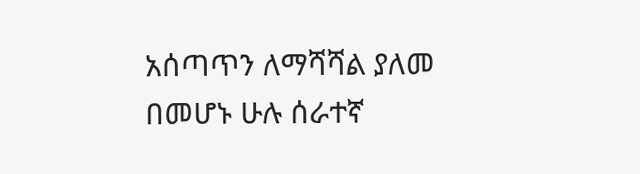አሰጣጥን ለማሻሻል ያለመ በመሆኑ ሁሉ ሰራተኛ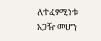ለተፈፃሚነቱ አጋዥ መሆን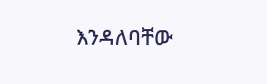እንዳለባቸው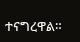ተናግረዋል።